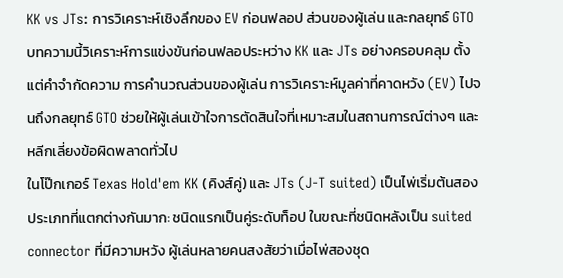KK vs JTs: การวิเคราะห์เชิงลึกของ EV ก่อนฟลอป ส่วนของผู้เล่น และกลยุทธ์ GTO
บทความนี้วิเคราะห์การแข่งขันก่อนฟลอประหว่าง KK และ JTs อย่างครอบคลุม ตั้งแต่คำจำกัดความ การคำนวณส่วนของผู้เล่น การวิเคราะห์มูลค่าที่คาดหวัง (EV) ไปจนถึงกลยุทธ์ GTO ช่วยให้ผู้เล่นเข้าใจการตัดสินใจที่เหมาะสมในสถานการณ์ต่างๆ และหลีกเลี่ยงข้อผิดพลาดทั่วไป
ในโป๊กเกอร์ Texas Hold'em KK (คิงส์คู่) และ JTs (J-T suited) เป็นไพ่เริ่มต้นสองประเภทที่แตกต่างกันมาก: ชนิดแรกเป็นคู่ระดับท็อป ในขณะที่ชนิดหลังเป็น suited connector ที่มีความหวัง ผู้เล่นหลายคนสงสัยว่าเมื่อไพ่สองชุด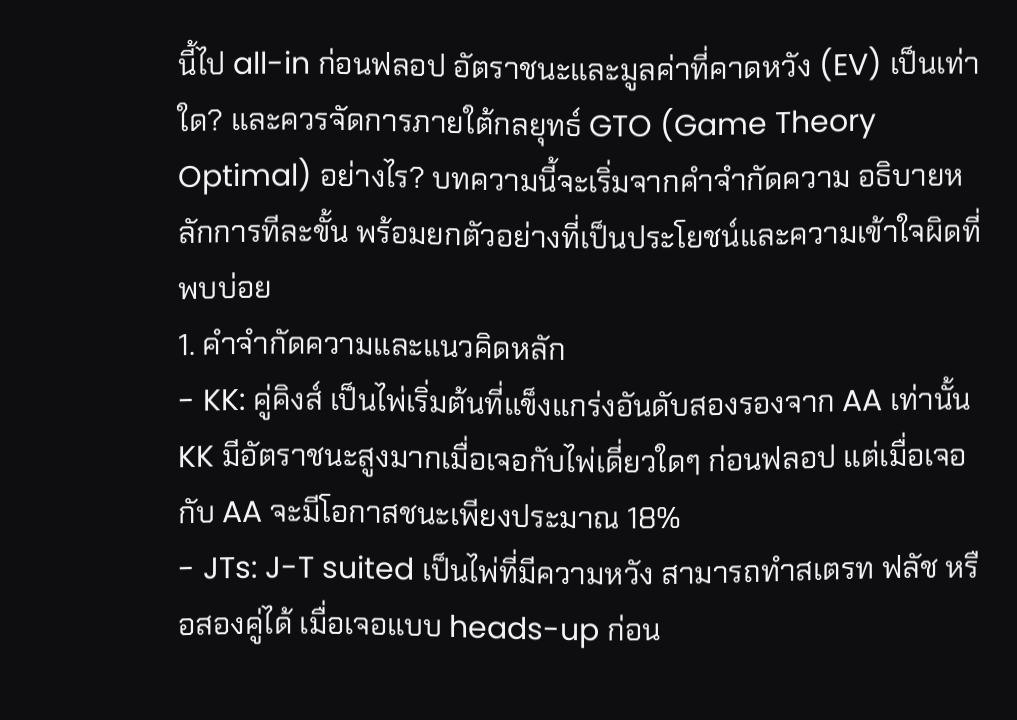นี้ไป all-in ก่อนฟลอป อัตราชนะและมูลค่าที่คาดหวัง (EV) เป็นเท่าใด? และควรจัดการภายใต้กลยุทธ์ GTO (Game Theory Optimal) อย่างไร? บทความนี้จะเริ่มจากคำจำกัดความ อธิบายหลักการทีละขั้น พร้อมยกตัวอย่างที่เป็นประโยชน์และความเข้าใจผิดที่พบบ่อย
1. คำจำกัดความและแนวคิดหลัก
- KK: คู่คิงส์ เป็นไพ่เริ่มต้นที่แข็งแกร่งอันดับสองรองจาก AA เท่านั้น KK มีอัตราชนะสูงมากเมื่อเจอกับไพ่เดี่ยวใดๆ ก่อนฟลอป แต่เมื่อเจอกับ AA จะมีโอกาสชนะเพียงประมาณ 18%
- JTs: J-T suited เป็นไพ่ที่มีความหวัง สามารถทำสเตรท ฟลัช หรือสองคู่ได้ เมื่อเจอแบบ heads-up ก่อน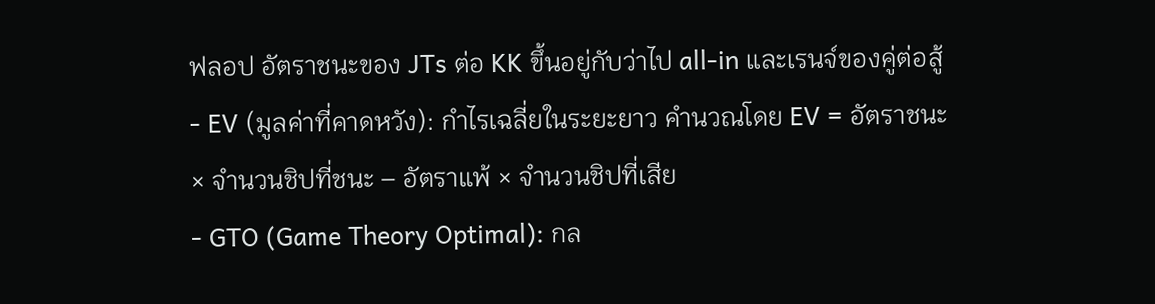ฟลอป อัตราชนะของ JTs ต่อ KK ขึ้นอยู่กับว่าไป all-in และเรนจ์ของคู่ต่อสู้
- EV (มูลค่าที่คาดหวัง): กำไรเฉลี่ยในระยะยาว คำนวณโดย EV = อัตราชนะ × จำนวนชิปที่ชนะ – อัตราแพ้ × จำนวนชิปที่เสีย
- GTO (Game Theory Optimal): กล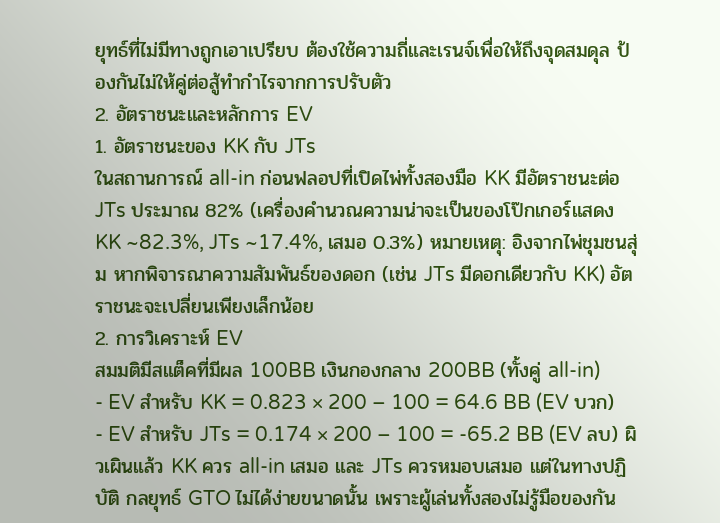ยุทธ์ที่ไม่มีทางถูกเอาเปรียบ ต้องใช้ความถี่และเรนจ์เพื่อให้ถึงจุดสมดุล ป้องกันไม่ให้คู่ต่อสู้ทำกำไรจากการปรับตัว
2. อัตราชนะและหลักการ EV
1. อัตราชนะของ KK กับ JTs
ในสถานการณ์ all-in ก่อนฟลอปที่เปิดไพ่ทั้งสองมือ KK มีอัตราชนะต่อ JTs ประมาณ 82% (เครื่องคำนวณความน่าจะเป็นของโป๊กเกอร์แสดง KK ~82.3%, JTs ~17.4%, เสมอ 0.3%) หมายเหตุ: อิงจากไพ่ชุมชนสุ่ม หากพิจารณาความสัมพันธ์ของดอก (เช่น JTs มีดอกเดียวกับ KK) อัตราชนะจะเปลี่ยนเพียงเล็กน้อย
2. การวิเคราะห์ EV
สมมติมีสแต็คที่มีผล 100BB เงินกองกลาง 200BB (ทั้งคู่ all-in)
- EV สำหรับ KK = 0.823 × 200 – 100 = 64.6 BB (EV บวก)
- EV สำหรับ JTs = 0.174 × 200 – 100 = -65.2 BB (EV ลบ) ผิวเผินแล้ว KK ควร all-in เสมอ และ JTs ควรหมอบเสมอ แต่ในทางปฏิบัติ กลยุทธ์ GTO ไม่ได้ง่ายขนาดนั้น เพราะผู้เล่นทั้งสองไม่รู้มือของกัน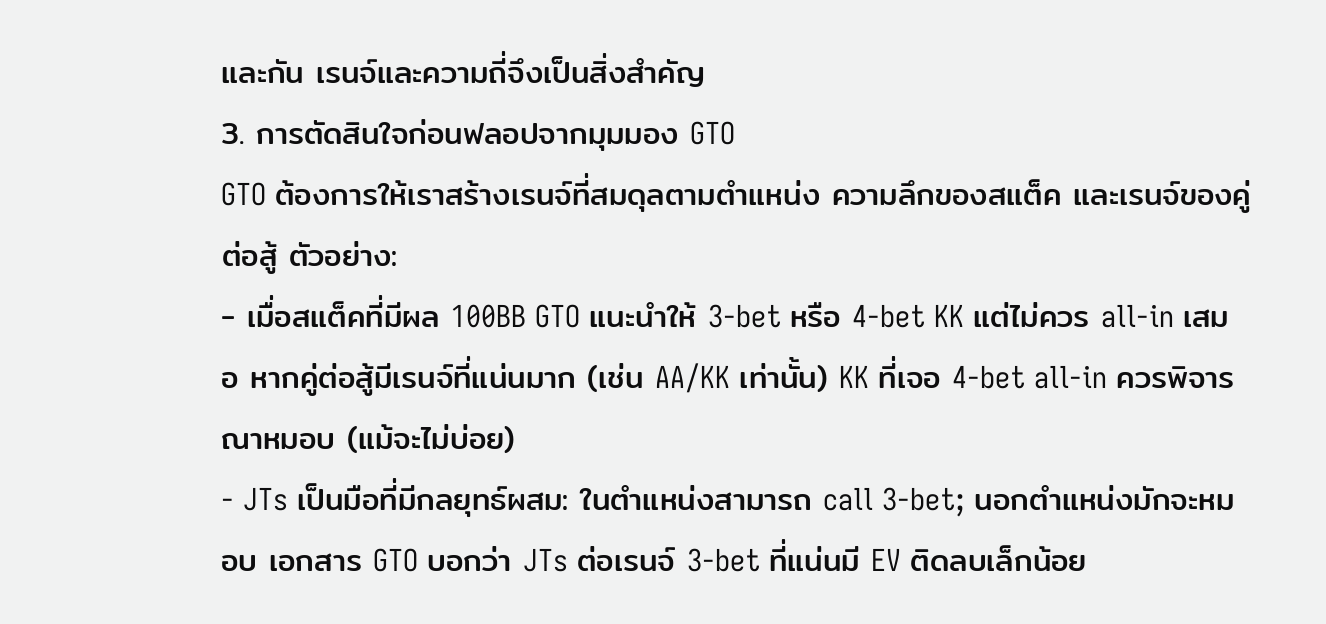และกัน เรนจ์และความถี่จึงเป็นสิ่งสำคัญ
3. การตัดสินใจก่อนฟลอปจากมุมมอง GTO
GTO ต้องการให้เราสร้างเรนจ์ที่สมดุลตามตำแหน่ง ความลึกของสแต็ค และเรนจ์ของคู่ต่อสู้ ตัวอย่าง:
- เมื่อสแต็คที่มีผล 100BB GTO แนะนำให้ 3-bet หรือ 4-bet KK แต่ไม่ควร all-in เสมอ หากคู่ต่อสู้มีเรนจ์ที่แน่นมาก (เช่น AA/KK เท่านั้น) KK ที่เจอ 4-bet all-in ควรพิจารณาหมอบ (แม้จะไม่บ่อย)
- JTs เป็นมือที่มีกลยุทธ์ผสม: ในตำแหน่งสามารถ call 3-bet; นอกตำแหน่งมักจะหมอบ เอกสาร GTO บอกว่า JTs ต่อเรนจ์ 3-bet ที่แน่นมี EV ติดลบเล็กน้อย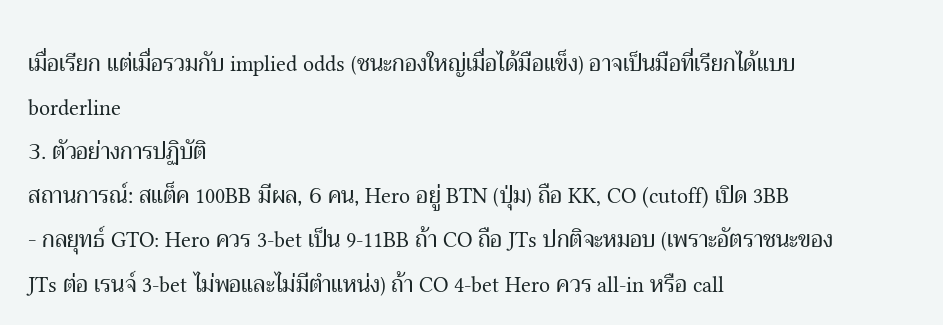เมื่อเรียก แต่เมื่อรวมกับ implied odds (ชนะกองใหญ่เมื่อได้มือแข็ง) อาจเป็นมือที่เรียกได้แบบ borderline
3. ตัวอย่างการปฏิบัติ
สถานการณ์: สแต็ค 100BB มีผล, 6 คน, Hero อยู่ BTN (ปุ่ม) ถือ KK, CO (cutoff) เปิด 3BB
- กลยุทธ์ GTO: Hero ควร 3-bet เป็น 9-11BB ถ้า CO ถือ JTs ปกติจะหมอบ (เพราะอัตราชนะของ JTs ต่อ เรนจ์ 3-bet ไม่พอและไม่มีตำแหน่ง) ถ้า CO 4-bet Hero ควร all-in หรือ call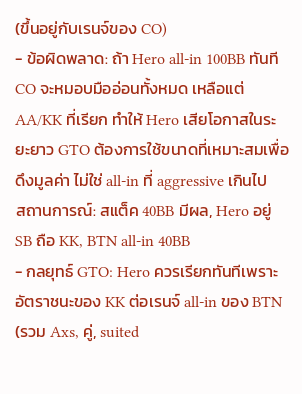(ขึ้นอยู่กับเรนจ์ของ CO)
- ข้อผิดพลาด: ถ้า Hero all-in 100BB ทันที CO จะหมอบมืออ่อนทั้งหมด เหลือแต่ AA/KK ที่เรียก ทำให้ Hero เสียโอกาสในระยะยาว GTO ต้องการใช้ขนาดที่เหมาะสมเพื่อดึงมูลค่า ไม่ใช่ all-in ที่ aggressive เกินไป
สถานการณ์: สแต็ค 40BB มีผล, Hero อยู่ SB ถือ KK, BTN all-in 40BB
- กลยุทธ์ GTO: Hero ควรเรียกทันทีเพราะอัตราชนะของ KK ต่อเรนจ์ all-in ของ BTN (รวม Axs, คู่, suited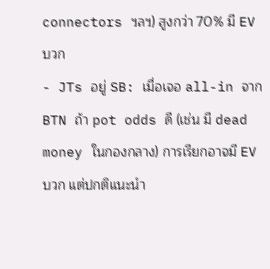connectors ฯลฯ) สูงกว่า 70% มี EV บวก
- JTs อยู่ SB: เมื่อเจอ all-in จาก BTN ถ้า pot odds ดี (เช่น มี dead money ในกองกลาง) การเรียกอาจมี EV บวก แต่ปกติแนะนำ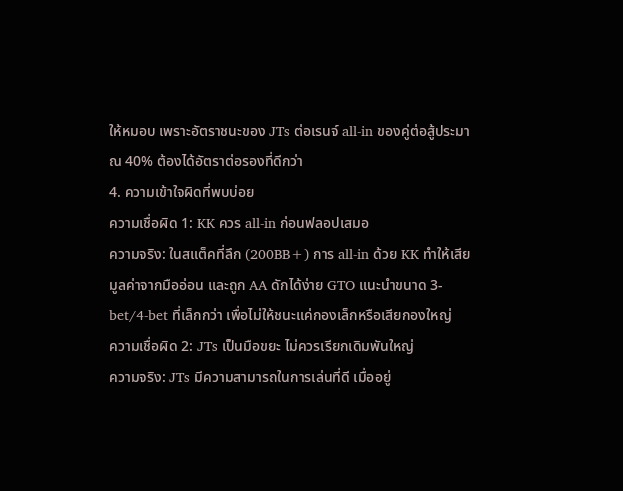ให้หมอบ เพราะอัตราชนะของ JTs ต่อเรนจ์ all-in ของคู่ต่อสู้ประมาณ 40% ต้องได้อัตราต่อรองที่ดีกว่า
4. ความเข้าใจผิดที่พบบ่อย
ความเชื่อผิด 1: KK ควร all-in ก่อนฟลอปเสมอ
ความจริง: ในสแต็คที่ลึก (200BB+) การ all-in ด้วย KK ทำให้เสียมูลค่าจากมืออ่อน และถูก AA ดักได้ง่าย GTO แนะนำขนาด 3-bet/4-bet ที่เล็กกว่า เพื่อไม่ให้ชนะแค่กองเล็กหรือเสียกองใหญ่
ความเชื่อผิด 2: JTs เป็นมือขยะ ไม่ควรเรียกเดิมพันใหญ่
ความจริง: JTs มีความสามารถในการเล่นที่ดี เมื่ออยู่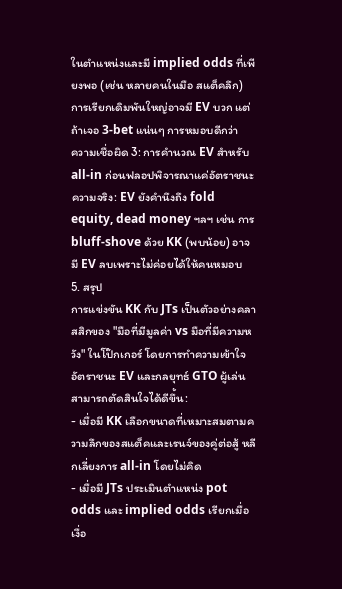ในตำแหน่งและมี implied odds ที่เพียงพอ (เช่น หลายคนในมือ สแต็คลึก) การเรียกเดิมพันใหญ่อาจมี EV บวก แต่ถ้าเจอ 3-bet แน่นๆ การหมอบดีกว่า
ความเชื่อผิด 3: การคำนวณ EV สำหรับ all-in ก่อนฟลอปพิจารณาแค่อัตราชนะ
ความจริง: EV ยังคำนึงถึง fold equity, dead money ฯลฯ เช่น การ bluff-shove ด้วย KK (พบน้อย) อาจมี EV ลบเพราะไม่ค่อยได้ให้คนหมอบ
5. สรุป
การแข่งขัน KK กับ JTs เป็นตัวอย่างคลาสสิกของ "มือที่มีมูลค่า vs มือที่มีความหวัง" ในโป๊กเกอร์ โดยการทำความเข้าใจอัตราชนะ EV และกลยุทธ์ GTO ผู้เล่นสามารถตัดสินใจได้ดีขึ้น:
- เมื่อมี KK เลือกขนาดที่เหมาะสมตามความลึกของสแต็คและเรนจ์ของคู่ต่อสู้ หลีกเลี่ยงการ all-in โดยไม่คิด
- เมื่อมี JTs ประเมินตำแหน่ง pot odds และ implied odds เรียกเมื่อเงื่อ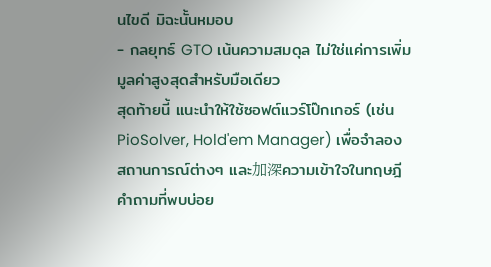นไขดี มิฉะนั้นหมอบ
- กลยุทธ์ GTO เน้นความสมดุล ไม่ใช่แค่การเพิ่มมูลค่าสูงสุดสำหรับมือเดียว
สุดท้ายนี้ แนะนำให้ใช้ซอฟต์แวร์โป๊กเกอร์ (เช่น PioSolver, Hold'em Manager) เพื่อจำลองสถานการณ์ต่างๆ และ加深ความเข้าใจในทฤษฎี
คำถามที่พบบ่อย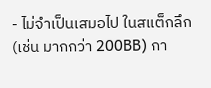- ไม่จำเป็นเสมอไป ในสแต็กลึก (เช่น มากกว่า 200BB) กา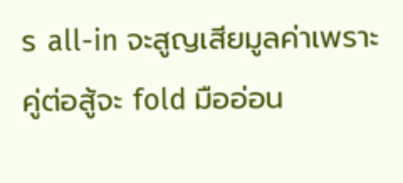ร all-in จะสูญเสียมูลค่าเพราะคู่ต่อสู้จะ fold มืออ่อน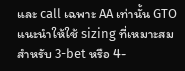และ call เฉพาะ AA เท่านั้น GTO แนะนำให้ใช้ sizing ที่เหมาะสมสำหรับ 3-bet หรือ 4-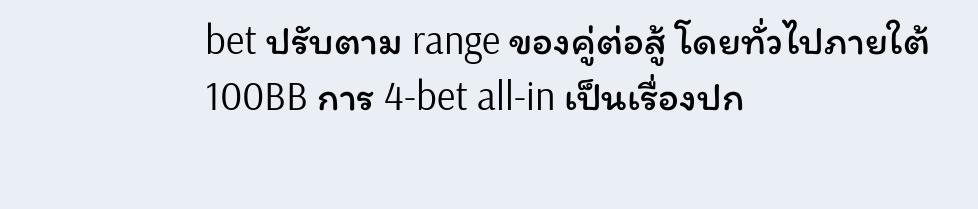bet ปรับตาม range ของคู่ต่อสู้ โดยทั่วไปภายใต้ 100BB การ 4-bet all-in เป็นเรื่องปก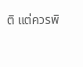ติ แต่ควรพิ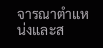จารณาตำแหน่งและส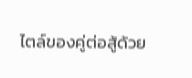ไตล์ของคู่ต่อสู้ด้วย